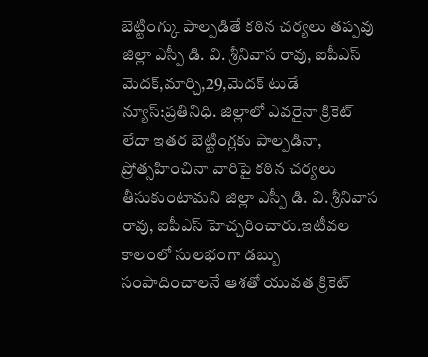బెట్టింగ్కు పాల్పడితే కఠిన చర్యలు తప్పవు
జిల్లా ఎస్పీ డి. వి. శ్రీనివాస రావు, ఐపీఎస్
మెదక్,మార్చి,29,మెదక్ టుడే న్యూస్:ప్రతినిధి. జిల్లాలో ఎవరైనా క్రికెట్ లేదా ఇతర బెట్టింగ్లకు పాల్పడినా, ప్రోత్సహించినా వారిపై కఠిన చర్యలు తీసుకుంటామని జిల్లా ఎస్పీ డి. వి. శ్రీనివాస రావు, ఐపీఎస్ హెచ్చరించారు.ఇటీవల కాలంలో సులభంగా డబ్బు సంపాదించాలనే ఆశతో యువత క్రికెట్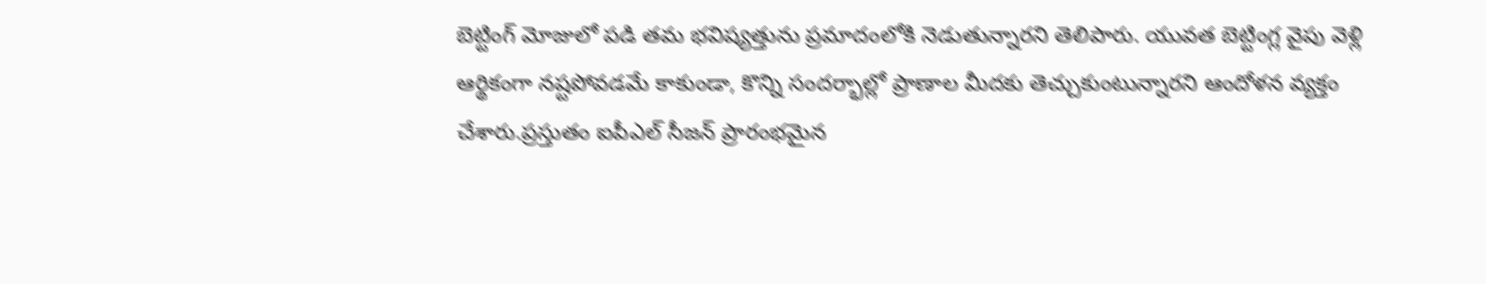బెట్టింగ్ మోజులో పడి తమ భవిష్యత్తును ప్రమాదంలోకి నెడుతున్నారని తెలిపారు. యువత బెట్టింగ్ల వైపు వెళ్లి ఆర్థికంగా నష్టపోవడమే కాకుండా, కొన్ని సందర్భాల్లో ప్రాణాల మీదకు తెచ్చుకుంటున్నారని ఆందోళన వ్యక్తం చేశారు.ప్రస్తుతం ఐపీఎల్ సీజన్ ప్రారంభమైన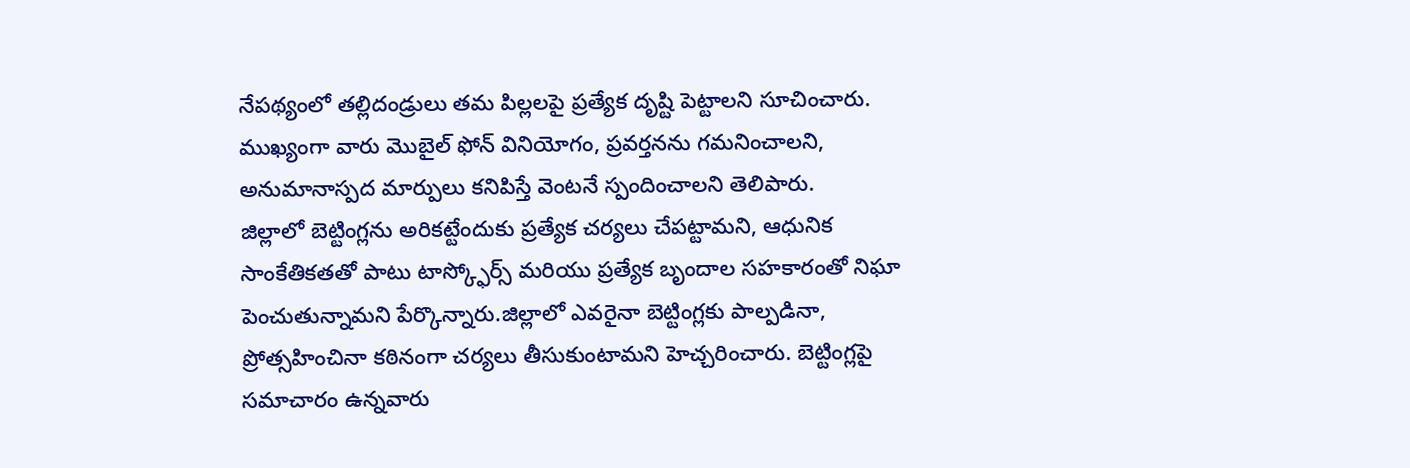నేపథ్యంలో తల్లిదండ్రులు తమ పిల్లలపై ప్రత్యేక దృష్టి పెట్టాలని సూచించారు. ముఖ్యంగా వారు మొబైల్ ఫోన్ వినియోగం, ప్రవర్తనను గమనించాలని, అనుమానాస్పద మార్పులు కనిపిస్తే వెంటనే స్పందించాలని తెలిపారు.
జిల్లాలో బెట్టింగ్లను అరికట్టేందుకు ప్రత్యేక చర్యలు చేపట్టామని, ఆధునిక సాంకేతికతతో పాటు టాస్క్ఫోర్స్ మరియు ప్రత్యేక బృందాల సహకారంతో నిఘా పెంచుతున్నామని పేర్కొన్నారు.జిల్లాలో ఎవరైనా బెట్టింగ్లకు పాల్పడినా, ప్రోత్సహించినా కఠినంగా చర్యలు తీసుకుంటామని హెచ్చరించారు. బెట్టింగ్లపై సమాచారం ఉన్నవారు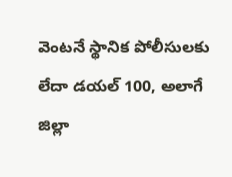వెంటనే స్థానిక పోలీసులకు లేదా డయల్ 100, అలాగే జిల్లా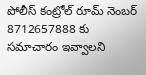పోలీస్ కంట్రోల్ రూమ్ నెంబర్ 8712657888 కు సమాచారం ఇవ్వాలని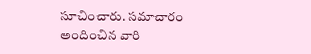సూచించారు. సమాచారం అందించిన వారి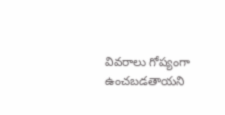వివరాలు గోప్యంగా ఉంచబడతాయని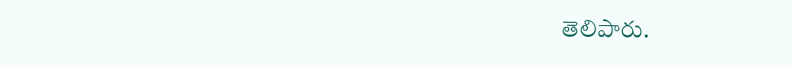తెలిపారు.